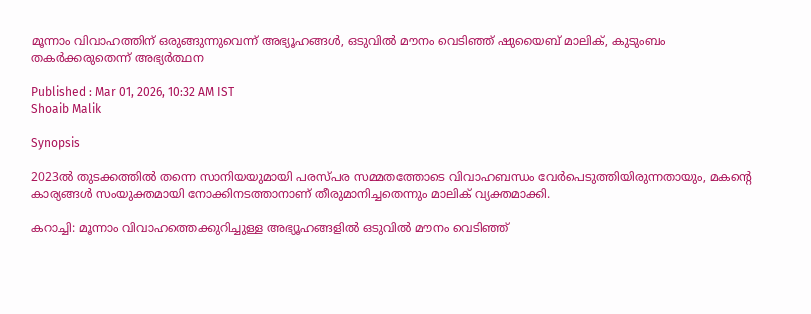മൂന്നാം വിവാഹത്തിന് ഒരുങ്ങുന്നുവെന്ന് അഭ്യൂഹങ്ങള്‍, ഒടുവില്‍ മൗനം വെടിഞ്ഞ് ഷുയൈബ് മാലിക്, കുടുംബം തകർക്കരുതെന്ന് അഭ്യർത്ഥന

Published : Mar 01, 2026, 10:32 AM IST
Shoaib Malik

Synopsis

2023ൽ തുടക്കത്തിൽ തന്നെ സാനിയയുമായി പരസ്പര സമ്മതത്തോടെ വിവാഹബന്ധം വേർപെടുത്തിയിരുന്നതായും, മകന്‍റെ കാര്യങ്ങൾ സംയുക്തമായി നോക്കിനടത്താനാണ് തീരുമാനിച്ചതെന്നും മാലിക് വ്യക്തമാക്കി.

കറാച്ചി: മൂന്നാം വിവാഹത്തെക്കുറിച്ചുള്ള അഭ്യൂഹങ്ങളിൽ ഒടുവിൽ മൗനം വെടി‌ഞ്ഞ്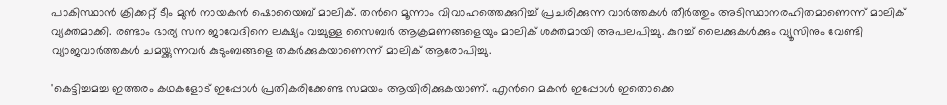പാകിസ്ഥാൻ ക്രിക്കറ്റ് ടീം മുൻ നായകന്‍ ഷൊയൈബ് മാലിക്. തന്‍റെ മൂന്നാം വിവാഹത്തെക്കുറിച്ച് പ്രചരിക്കുന്ന വാർത്തകൾ തീർത്തും അടിസ്ഥാനരഹിതമാണെന്ന് മാലിക് വ്യക്തമാക്കി. രണ്ടാം ഭാര്യ സന ജാവേദിനെ ലക്ഷ്യം വച്ചുള്ള സൈബർ ആക്രമണങ്ങളെയും മാലിക് ശക്തമായി അപലപിച്ചു. കുറച്ച് ലൈക്കുകൾക്കും വ്യൂസിനും വേണ്ടി വ്യാജവാർത്തകൾ ചമയ്ക്കുന്നവർ കുടുംബങ്ങളെ തകർക്കുകയാണെന്ന് മാലിക് ആരോപിച്ചു.

'കെട്ടിച്ചമച്ച ഇത്തരം കഥകളോട് ഇപ്പോൾ പ്രതികരിക്കേണ്ട സമയം ആയിരിക്കുകയാണ്. എന്‍റെ മകൻ ഇപ്പോൾ ഇതൊക്കെ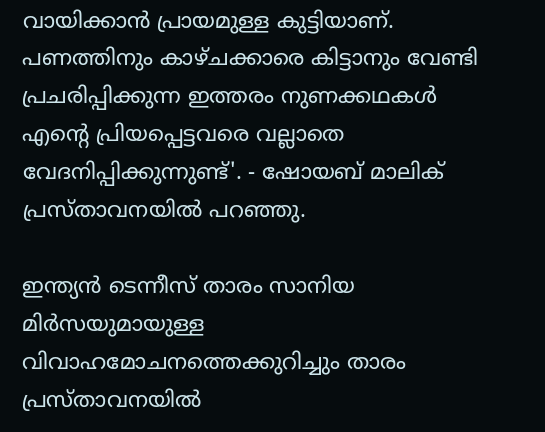വായിക്കാൻ പ്രായമുള്ള കുട്ടിയാണ്. പണത്തിനും കാഴ്ചക്കാരെ കിട്ടാനും വേണ്ടി പ്രചരിപ്പിക്കുന്ന ഇത്തരം നുണക്കഥകൾ എന്‍റെ പ്രിയപ്പെട്ടവരെ വല്ലാതെ വേദനിപ്പിക്കുന്നുണ്ട്'. - ഷോയബ് മാലിക് പ്രസ്താവനയിൽ പറഞ്ഞു.

ഇന്ത്യൻ ടെന്നീസ് താരം സാനിയ മിർസയുമായുള്ള വിവാഹമോചനത്തെക്കുറിച്ചും താരം പ്രസ്താവനയിൽ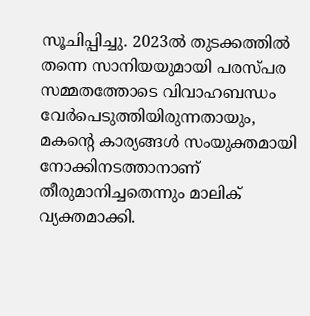സൂചിപ്പിച്ചു. 2023ൽ തുടക്കത്തിൽ തന്നെ സാനിയയുമായി പരസ്പര സമ്മതത്തോടെ വിവാഹബന്ധം വേർപെടുത്തിയിരുന്നതായും, മകന്‍റെ കാര്യങ്ങൾ സംയുക്തമായി നോക്കിനടത്താനാണ് തീരുമാനിച്ചതെന്നും മാലിക് വ്യക്തമാക്കി.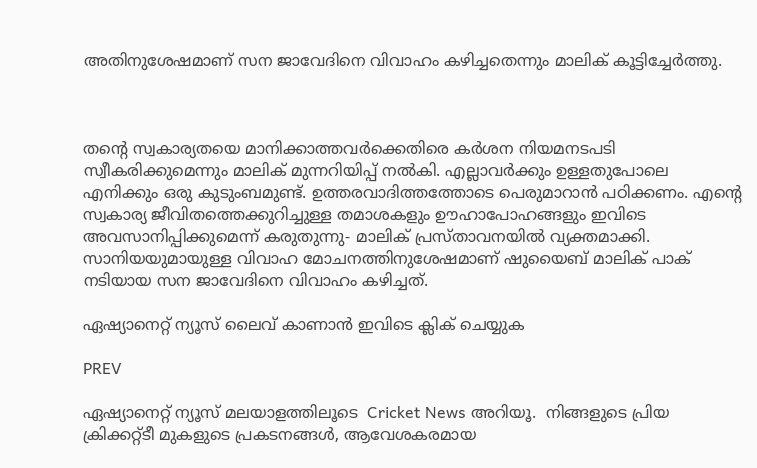അതിനുശേഷമാണ് സന ജാവേദിനെ വിവാഹം കഴിച്ചതെന്നും മാലിക് കൂട്ടിച്ചേർത്തു.



തന്‍റെ സ്വകാര്യതയെ മാനിക്കാത്തവർക്കെതിരെ കർശന നിയമനടപടി സ്വീകരിക്കുമെന്നും മാലിക് മുന്നറിയിപ്പ് നൽകി. എല്ലാവർക്കും ഉള്ളതുപോലെ എനിക്കും ഒരു കുടുംബമുണ്ട്. ഉത്തരവാദിത്തത്തോടെ പെരുമാറാൻ പഠിക്കണം. എന്‍റെ സ്വകാര്യ ജീവിതത്തെക്കുറിച്ചുള്ള തമാശകളും ഊഹാപോഹങ്ങളും ഇവിടെ അവസാനിപ്പിക്കുമെന്ന് കരുതുന്നു- മാലിക് പ്രസ്താവനയില്‍ വ്യക്തമാക്കി. സാനിയയുമായുള്ള വിവാഹ മോചനത്തിനുശേഷമാണ് ഷുയൈബ് മാലിക് പാക് നടിയായ സന ജാവേദിനെ വിവാഹം കഴിച്ചത്.

ഏഷ്യാനെറ്റ് ന്യൂസ് ലൈവ് കാണാന്‍ ഇവിടെ ക്ലിക് ചെയ്യുക

PREV

ഏഷ്യാനെറ്റ് ന്യൂസ് മലയാളത്തിലൂടെ  Cricket News അറിയൂ.  നിങ്ങളുടെ പ്രിയ ക്രിക്കറ്റ്ടീ മുകളുടെ പ്രകടനങ്ങൾ, ആവേശകരമായ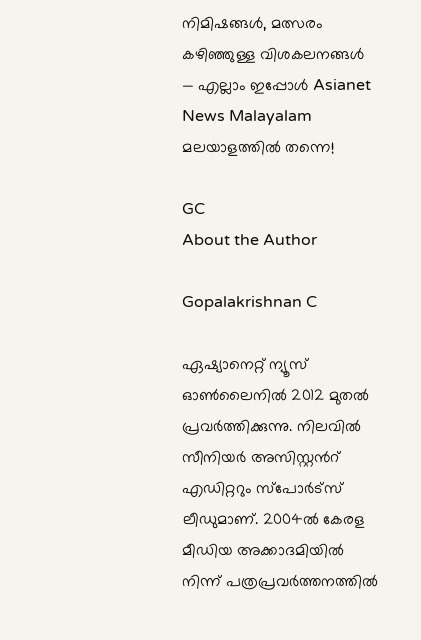നിമിഷങ്ങൾ, മത്സരം കഴിഞ്ഞുള്ള വിശകലനങ്ങൾ — എല്ലാം ഇപ്പോൾ Asianet News Malayalam മലയാളത്തിൽ തന്നെ!

GC
About the Author

Gopalakrishnan C

ഏഷ്യാനെറ്റ് ന്യൂസ് ഓണ്‍ലൈനില്‍ 2012 മുതല്‍ പ്രവര്‍ത്തിക്കുന്നു. നിലവില്‍ സീനിയര്‍ അസിസ്റ്റന്‍റ് എഡിറ്ററും സ്പോർട്സ് ലീഡുമാണ്. 2004ൽ കേരള മീഡിയ അക്കാദമിയില്‍ നിന്ന് പത്രപ്രവര്‍ത്തനത്തില്‍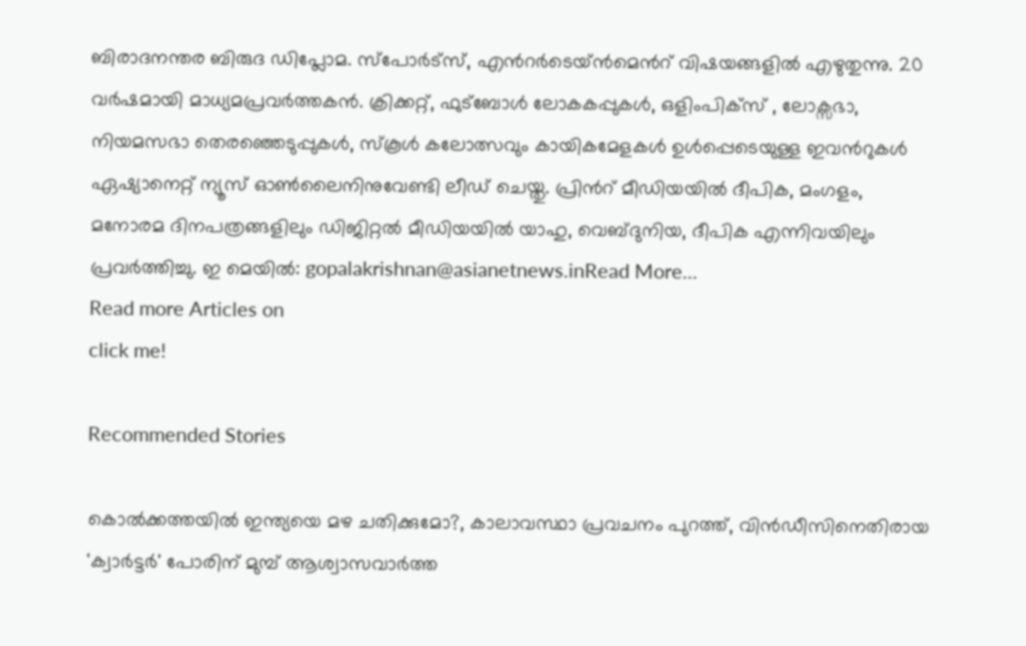ബിരാദനന്തര ബിരുദ ഡിപ്ലോമ. സ്പോര്‍ട്സ്, എന്‍റര്‍ടെയ്ൻമെന്‍റ് വിഷയങ്ങളില്‍ എഴുതുന്നു. 20 വര്‍ഷമായി മാധ്യമപ്രവര്‍ത്തകൻ. ക്രിക്കറ്റ്, ഫുട്ബോള്‍ ലോകകപ്പുകൾ, ഒളിംപിക്സ് , ലോക്സഭാ, നിയമസഭാ തെരഞ്ഞെടുപ്പുകള്‍, സ്കൂള്‍ കലോത്സവും കായികമേളകള്‍ ഉള്‍പ്പെടെയുള്ള ഇവന്‍റുകള്‍ ഏഷ്യാനെറ്റ് ന്യൂസ് ഓണ്‍ലൈനിനുവേണ്ടി ലീഡ് ചെയ്തു. പ്രിന്‍റ് മീഡിയയില്‍ ദീപിക, മംഗളം, മനോരമ ദിനപത്രങ്ങളിലും ഡിജിറ്റൽ മീഡിയയില്‍ യാഹു, വെബ്ദുനിയ, ദീപിക എന്നിവയിലും പ്രവര്‍ത്തിച്ചു. ഇ മെയില്‍: gopalakrishnan@asianetnews.inRead More...
Read more Articles on
click me!

Recommended Stories

കൊൽക്കത്തയിൽ ഇന്ത്യയെ മഴ ചതിക്കുമോ?, കാലാവസ്ഥാ പ്രവചനം പുറത്ത്, വിന്‍ഡീസിനെതിരായ 'ക്വാര്‍ട്ടർ' പോരിന് മുമ്പ് ആശ്വാസവാർത്ത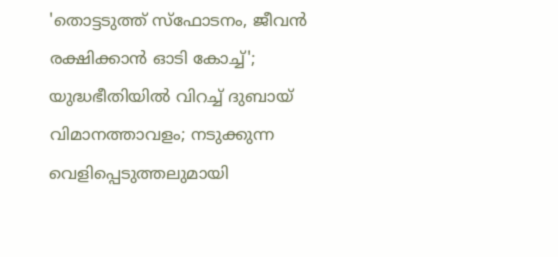'തൊട്ടടുത്ത് സ്ഫോടനം, ജീവൻ രക്ഷിക്കാൻ ഓടി കോച്ച്'; യുദ്ധഭീതിയിൽ വിറച്ച് ദുബായ് വിമാനത്താവളം; നടുക്കുന്ന വെളിപ്പെടുത്തലുമായി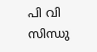പി വി സിന്ധു